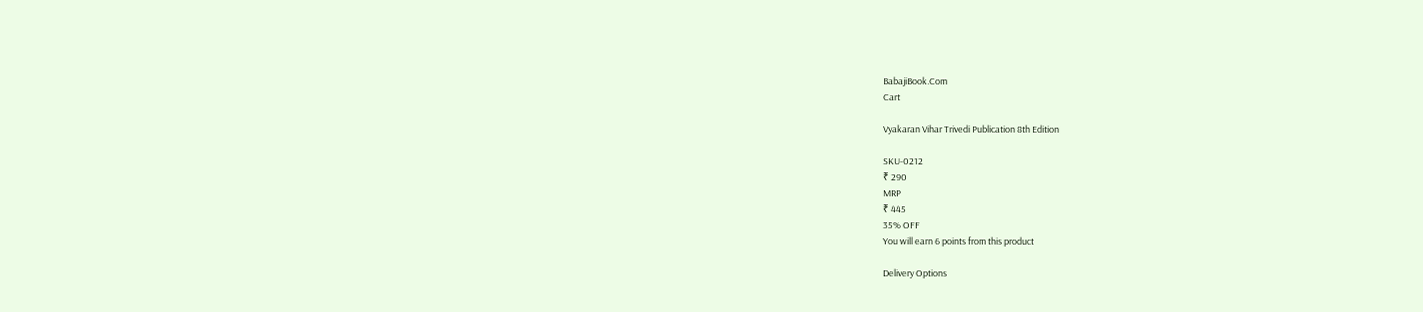BabajiBook.Com
Cart

Vyakaran Vihar Trivedi Publication 8th Edition

SKU-0212
₹ 290
MRP
₹ 445
35% OFF
You will earn 6 points from this product

Delivery Options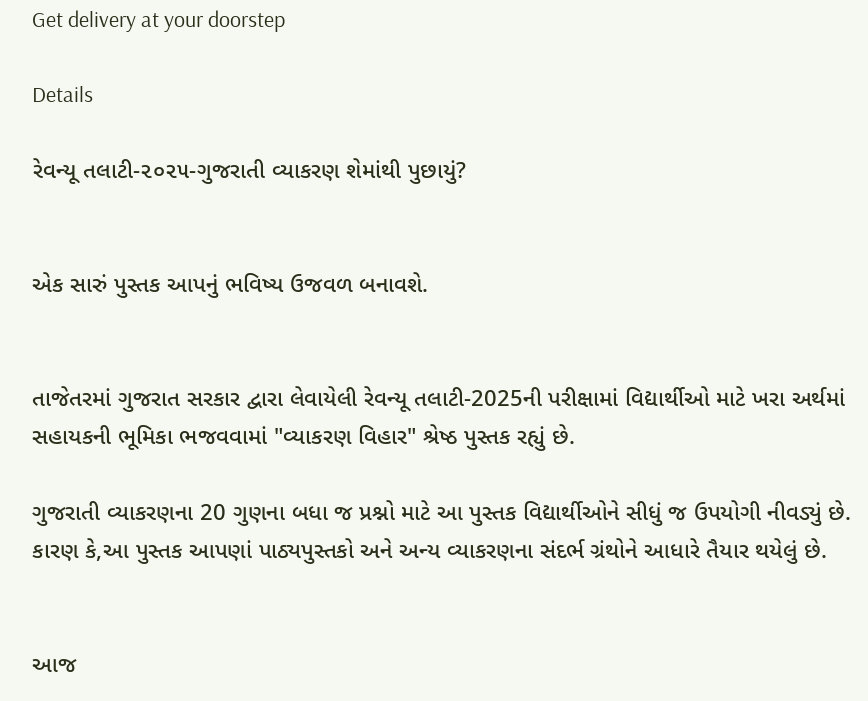Get delivery at your doorstep

Details

રેવન્યૂ તલાટી-૨૦૨૫-ગુજરાતી વ્યાકરણ શેમાંથી પુછાયું?


એક સારું પુસ્તક આપનું ભવિષ્ય ઉજવળ બનાવશે.


તાજેતરમાં ગુજરાત સરકાર દ્વારા લેવાયેલી રેવન્યૂ તલાટી-2025ની પરીક્ષામાં વિદ્યાર્થીઓ માટે ખરા અર્થમાં સહાયકની ભૂમિકા ભજવવામાં "વ્યાકરણ વિહાર" શ્રેષ્ઠ પુસ્તક રહ્યું છે.

ગુજરાતી વ્યાકરણના 20 ગુણના બધા જ પ્રશ્નો માટે આ પુસ્તક વિદ્યાર્થીઓને સીધું જ ઉપયોગી નીવડ્યું છે. કારણ કે,આ પુસ્તક આપણાં પાઠ્યપુસ્તકો અને અન્ય વ્યાકરણના સંદર્ભ ગ્રંથોને આધારે તૈયાર થયેલું છે.


આજ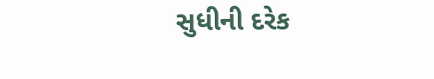સુધીની દરેક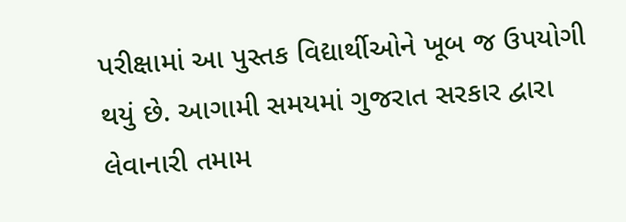પરીક્ષામાં આ પુસ્તક વિદ્યાર્થીઓને ખૂબ જ ઉપયોગી થયું છે. આગામી સમયમાં ગુજરાત સરકાર દ્વારા લેવાનારી તમામ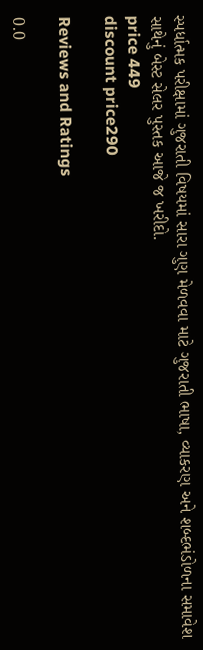સ્પર્ધાત્મક પરીક્ષામાં ગુજરાતી વિષયમાં સારા ગુણ મેળવવા માટે ગુજરાતી ભાષા, વ્યાકરણ અને શબ્દભંડોળના સમાવેશ સાથેનું બેસ્ટ સેલર પુસ્તક આજે જ ખરીદો.
price 449
discount price290

Reviews and Ratings

0.0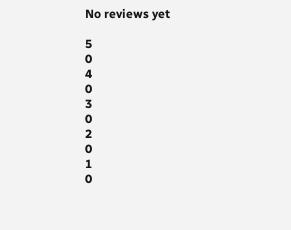No reviews yet

5
0
4
0
3
0
2
0
1
0